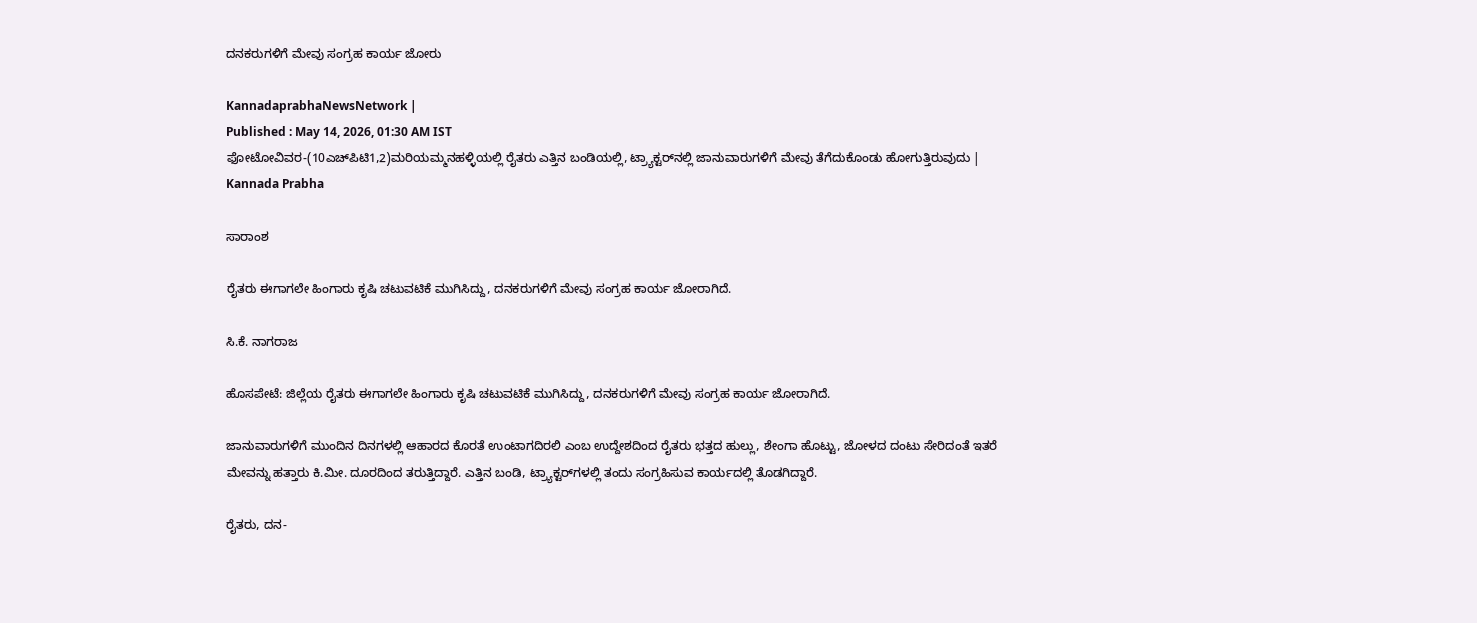ದನಕರುಗಳಿಗೆ ಮೇವು ಸಂಗ್ರಹ ಕಾರ್ಯ ಜೋರು

KannadaprabhaNewsNetwork |
Published : May 14, 2026, 01:30 AM IST
ಫೋಟೋವಿವರ-(10ಎಚ್‌ಪಿಟಿ1,2)ಮರಿಯಮ್ಮನಹಳ್ಳಿಯಲ್ಲಿ ರೈತರು ಎತ್ತಿನ ಬಂಡಿಯಲ್ಲಿ, ಟ್ರ್ಯಾಕ್ಟರ್‌ನಲ್ಲಿ ಜಾನುವಾರುಗಳಿಗೆ ಮೇವು ತೆಗೆದುಕೊಂಡು ಹೋಗುತ್ತಿರುವುದು | Kannada Prabha

ಸಾರಾಂಶ

ರೈತರು ಈಗಾಗಲೇ ಹಿಂಗಾರು ಕೃಷಿ ಚಟುವಟಿಕೆ ಮುಗಿಸಿದ್ದು, ದನಕರುಗಳಿಗೆ ಮೇವು ಸಂಗ್ರಹ ಕಾರ್ಯ ಜೋರಾಗಿದೆ.

ಸಿ.ಕೆ. ನಾಗರಾಜ

ಹೊಸಪೇಟೆ: ಜಿಲ್ಲೆಯ ರೈತರು ಈಗಾಗಲೇ ಹಿಂಗಾರು ಕೃಷಿ ಚಟುವಟಿಕೆ ಮುಗಿಸಿದ್ದು, ದನಕರುಗಳಿಗೆ ಮೇವು ಸಂಗ್ರಹ ಕಾರ್ಯ ಜೋರಾಗಿದೆ.

ಜಾನುವಾರುಗಳಿಗೆ ಮುಂದಿನ ದಿನಗಳಲ್ಲಿ ಆಹಾರದ ಕೊರತೆ ಉಂಟಾಗದಿರಲಿ ಎಂಬ ಉದ್ದೇಶದಿಂದ ರೈತರು ಭತ್ತದ ಹುಲ್ಲು, ಶೇಂಗಾ ಹೊಟ್ಟು, ಜೋಳದ ದಂಟು ಸೇರಿದಂತೆ ಇತರೆ ಮೇವನ್ನು ಹತ್ತಾರು ಕಿ.ಮೀ. ದೂರದಿಂದ ತರುತ್ತಿದ್ದಾರೆ. ಎತ್ತಿನ ಬಂಡಿ, ಟ್ರ್ಯಾಕ್ಟರ್‌ಗಳಲ್ಲಿ ತಂದು ಸಂಗ್ರಹಿಸುವ ಕಾರ್ಯದಲ್ಲಿ ತೊಡಗಿದ್ದಾರೆ.

ರೈತರು, ದನ-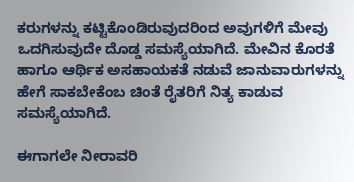ಕರುಗಳನ್ನು ಕಟ್ಟಿಕೊಂಡಿರುವುದರಿಂದ ಅವುಗಳಿಗೆ ಮೇವು ಒದಗಿಸುವುದೇ ದೊಡ್ಡ ಸಮಸ್ಯೆಯಾಗಿದೆ. ಮೇವಿನ ಕೊರತೆ ಹಾಗೂ ಆರ್ಥಿಕ ಅಸಹಾಯಕತೆ ನಡುವೆ ಜಾನುವಾರುಗಳನ್ನು ಹೇಗೆ ಸಾಕಬೇಕೆಂಬ ಚಿಂತೆ ರೈತರಿಗೆ ನಿತ್ಯ ಕಾಡುವ ಸಮಸ್ಯೆಯಾಗಿದೆ.

ಈಗಾಗಲೇ ನೀರಾವರಿ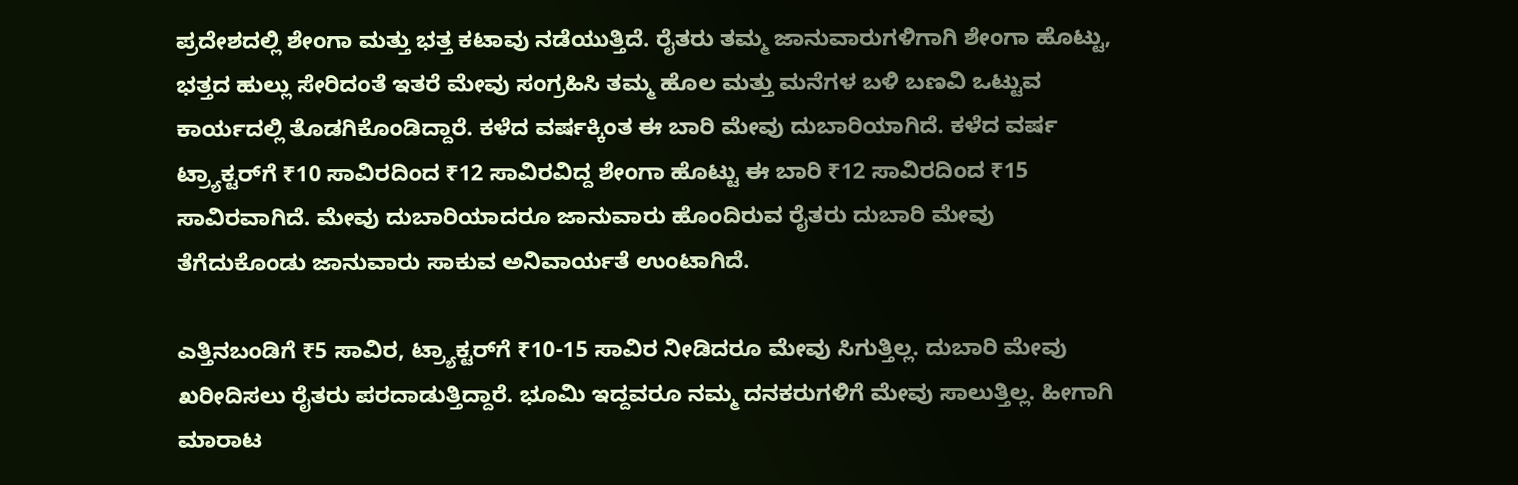ಪ್ರದೇಶದಲ್ಲಿ ಶೇಂಗಾ ಮತ್ತು ಭತ್ತ ಕಟಾವು ನಡೆಯುತ್ತಿದೆ. ರೈತರು ತಮ್ಮ ಜಾನುವಾರುಗಳಿಗಾಗಿ ಶೇಂಗಾ ಹೊಟ್ಟು, ಭತ್ತದ ಹುಲ್ಲು ಸೇರಿದಂತೆ ಇತರೆ ಮೇವು ಸಂಗ್ರಹಿಸಿ ತಮ್ಮ ಹೊಲ ಮತ್ತು ಮನೆಗಳ ಬಳಿ ಬಣವಿ ಒಟ್ಟುವ ಕಾರ್ಯದಲ್ಲಿ ತೊಡಗಿಕೊಂಡಿದ್ದಾರೆ. ಕಳೆದ ವರ್ಷಕ್ಕಿಂತ ಈ ಬಾರಿ ಮೇವು ದುಬಾರಿಯಾಗಿದೆ. ಕಳೆದ ವರ್ಷ ಟ್ರ್ಯಾಕ್ಟರ್‌ಗೆ ₹10 ಸಾವಿರದಿಂದ ₹12 ಸಾವಿರವಿದ್ದ ಶೇಂಗಾ ಹೊಟ್ಟು ಈ ಬಾರಿ ₹12 ಸಾವಿರದಿಂದ ₹15 ಸಾವಿರವಾಗಿದೆ. ಮೇವು ದುಬಾರಿಯಾದರೂ ಜಾನುವಾರು ಹೊಂದಿರುವ ರೈತರು ದುಬಾರಿ ಮೇವು ತೆಗೆದುಕೊಂಡು ಜಾನುವಾರು ಸಾಕುವ ಅನಿವಾರ್ಯತೆ ಉಂಟಾಗಿದೆ.

ಎತ್ತಿನಬಂಡಿಗೆ ₹5 ಸಾವಿರ, ಟ್ರ್ಯಾಕ್ಟರ್‌ಗೆ ₹10-15 ಸಾವಿರ ನೀಡಿದರೂ ಮೇವು ಸಿಗುತ್ತಿಲ್ಲ. ದುಬಾರಿ ಮೇವು ಖರೀದಿಸಲು ರೈತರು ಪರದಾಡುತ್ತಿದ್ದಾರೆ. ಭೂಮಿ ಇದ್ದವರೂ ನಮ್ಮ ದನಕರುಗಳಿಗೆ ಮೇವು ಸಾಲುತ್ತಿಲ್ಲ. ಹೀಗಾಗಿ ಮಾರಾಟ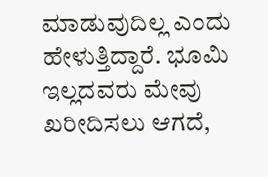ಮಾಡುವುದಿಲ್ಲ ಎಂದು ಹೇಳುತ್ತಿದ್ದಾರೆ. ಭೂಮಿ ಇಲ್ಲದವರು ಮೇವು ಖರೀದಿಸಲು ಆಗದೆ,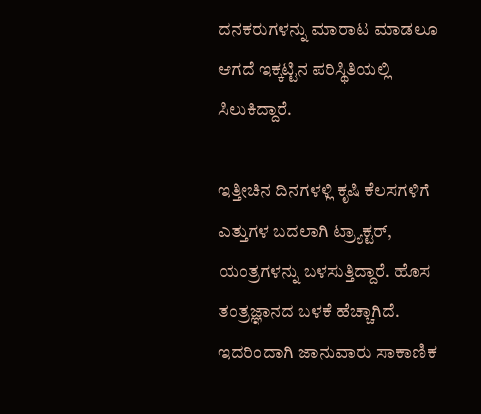ದನಕರುಗಳನ್ನು ಮಾರಾಟ ಮಾಡಲೂ ಆಗದೆ ಇಕ್ಕಟ್ಟಿನ ಪರಿಸ್ಥಿತಿಯಲ್ಲಿ ಸಿಲುಕಿದ್ದಾರೆ.

ಇತ್ತೀಚಿನ ದಿನಗಳಳ್ಲಿ ಕೃಷಿ ಕೆಲಸಗಳಿಗೆ ಎತ್ತುಗಳ ಬದಲಾಗಿ ಟ್ರ್ಯಾಕ್ಟರ್‌, ಯಂತ್ರಗಳನ್ನು ಬಳಸುತ್ತಿದ್ದಾರೆ. ಹೊಸ ತಂತ್ರಜ್ಞಾನದ ಬಳಕೆ ಹೆಚ್ಚಾಗಿದೆ. ಇದರಿಂದಾಗಿ ಜಾನುವಾರು ಸಾಕಾಣಿಕ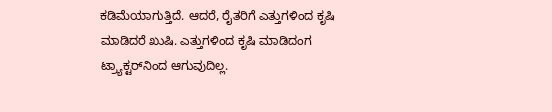ಕಡಿಮೆಯಾಗುತ್ತಿದೆ. ಆದರೆ, ರೈತರಿಗೆ ಎತ್ತುಗಳಿಂದ ಕೃಷಿ ಮಾಡಿದರೆ ಖುಷಿ. ಎತ್ತುಗಳಿಂದ ಕೃಷಿ ಮಾಡಿದಂಗ ಟ್ರ್ಯಾಕ್ಟರ್‌ನಿಂದ ಆಗುವುದಿಲ್ಲ.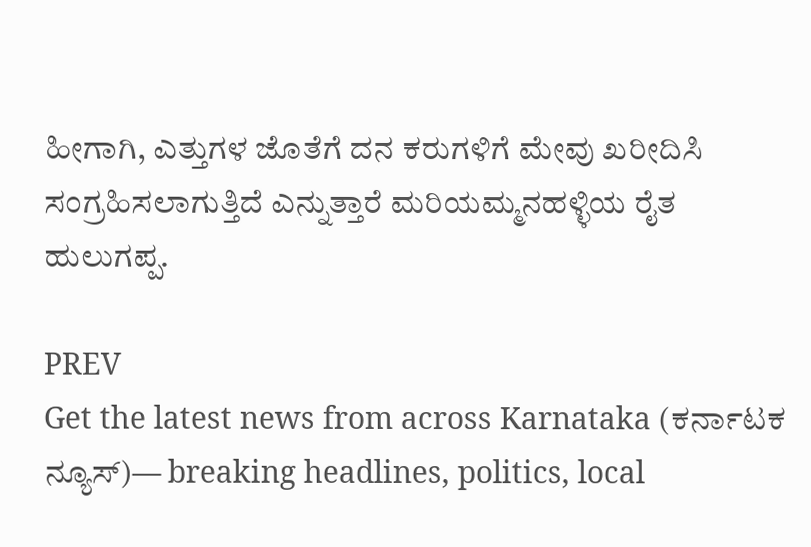ಹೀಗಾಗಿ, ಎತ್ತುಗಳ ಜೊತೆಗೆ ದನ ಕರುಗಳಿಗೆ ಮೇವು ಖರೀದಿಸಿ ಸಂಗ್ರಹಿಸಲಾಗುತ್ತಿದೆ ಎನ್ನುತ್ತಾರೆ ಮರಿಯಮ್ಮನಹಳ್ಳಿಯ ರೈತ ಹುಲುಗಪ್ಪ.

PREV
Get the latest news from across Karnataka (ಕರ್ನಾಟಕ ನ್ಯೂಸ್)— breaking headlines, politics, local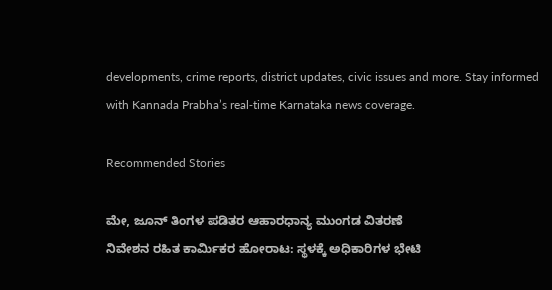developments, crime reports, district updates, civic issues and more. Stay informed with Kannada Prabha’s real‑time Karnataka news coverage.

Recommended Stories

ಮೇ, ಜೂನ್ ತಿಂಗಳ ಪಡಿತರ ಆಹಾರಧಾನ್ಯ ಮುಂಗಡ ವಿತರಣೆ
ನಿವೇಶನ ರಹಿತ ಕಾರ್ಮಿಕರ ಹೋರಾಟ: ಸ್ಥಳಕ್ಕೆ ಅಧಿಕಾರಿಗಳ ಭೇಟಿ